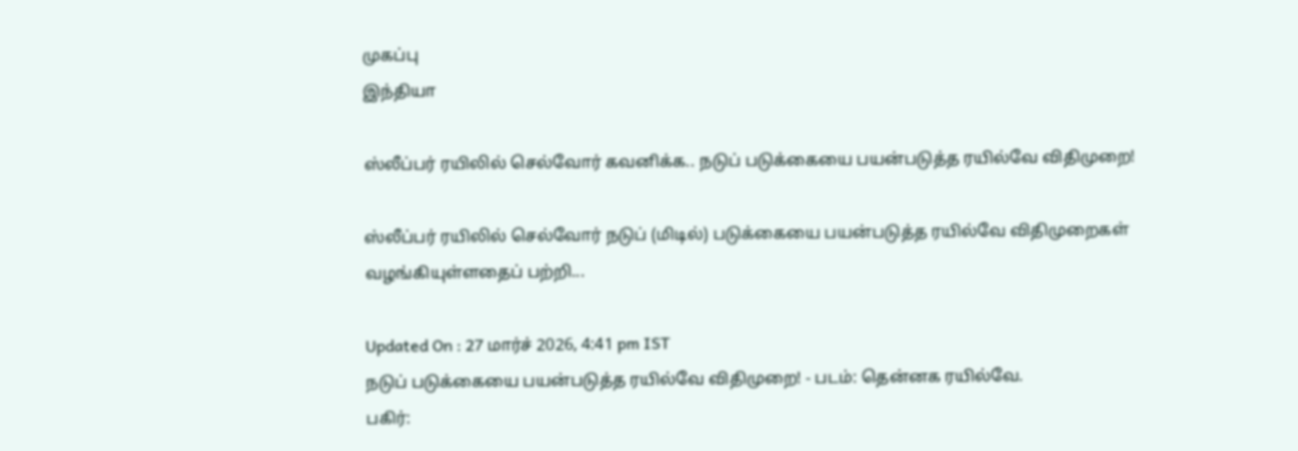முகப்பு
இந்தியா

ஸ்லீப்பர் ரயிலில் செல்வோர் கவனிக்க.. நடுப் படுக்கையை பயன்படுத்த ரயில்வே விதிமுறை!

ஸ்லீப்பர் ரயிலில் செல்வோர் நடுப் (மிடில்) படுக்கையை பயன்படுத்த ரயில்வே விதிமுறைகள் வழங்கியுள்ளதைப் பற்றி...

Updated On : 27 மார்ச் 2026, 4:41 pm IST
நடுப் படுக்கையை பயன்படுத்த ரயில்வே விதிமுறை! - படம்: தென்னக ரயில்வே.
பகிர்: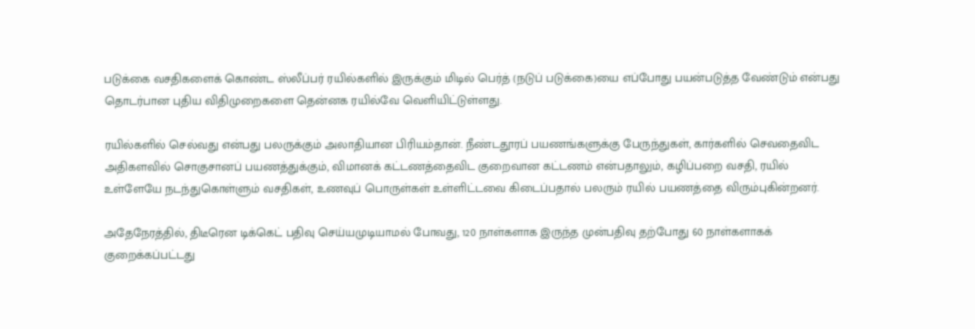படுக்கை வசதிகளைக் கொண்ட ஸ்லீப்பர் ரயில்களில் இருக்கும் மிடில் பெர்த் (நடுப் படுக்கை)யை எப்போது பயன்படுத்த வேண்டும் என்பது தொடர்பான புதிய விதிமுறைகளை தென்னக ரயில்வே வெளியிட்டுள்ளது.

ரயில்களில் செல்வது என்பது பலருக்கும் அலாதியான பிரியம்தான். நீண்டதூரப் பயணங்களுக்கு பேருந்துகள், கார்களில் செவதைவிட அதிகளவில் சொகுசானப் பயணத்துக்கும், விமானக் கட்டணத்தைவிட குறைவான கட்டணம் என்பதாலும், கழிப்பறை வசதி, ரயில் உள்ளேயே நடந்துகொள்ளும் வசதிகள், உணவுப் பொருள்கள் உள்ளிட்டவை கிடைப்பதால் பலரும் ரயில் பயணத்தை விரும்புகின்றனர்.

அதேநேரத்தில், திடீரென டிக்கெட் பதிவு செய்யமுடியாமல் போவது, 120 நாள்களாக இருந்த முன்பதிவு தற்போது 60 நாள்களாகக் குறைக்கப்பட்டது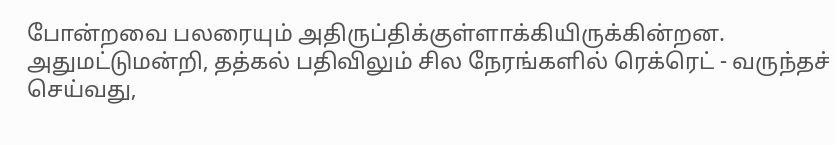போன்றவை பலரையும் அதிருப்திக்குள்ளாக்கியிருக்கின்றன. அதுமட்டுமன்றி, தத்கல் பதிவிலும் சில நேரங்களில் ரெக்ரெட் - வருந்தச் செய்வது,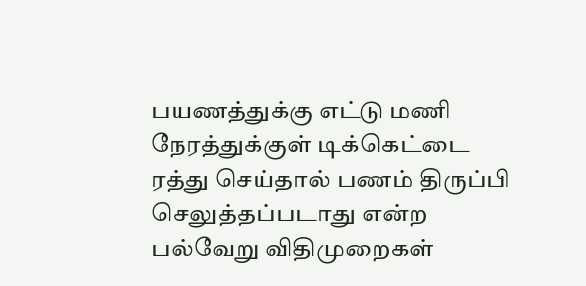பயணத்துக்கு எட்டு மணி நேரத்துக்குள் டிக்கெட்டை ரத்து செய்தால் பணம் திருப்பி செலுத்தப்படாது என்ற பல்வேறு விதிமுறைகள்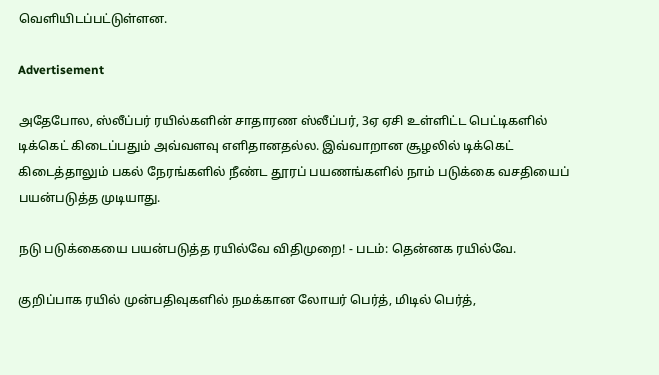வெளியிடப்பட்டுள்ளன.

Advertisement

அதேபோல, ஸ்லீப்பர் ரயில்களின் சாதாரண ஸ்லீப்பர், 3ஏ ஏசி உள்ளிட்ட பெட்டிகளில் டிக்கெட் கிடைப்பதும் அவ்வளவு எளிதானதல்ல. இவ்வாறான சூழலில் டிக்கெட் கிடைத்தாலும் பகல் நேரங்களில் நீண்ட தூரப் பயணங்களில் நாம் படுக்கை வசதியைப் பயன்படுத்த முடியாது.

நடு படுக்கையை பயன்படுத்த ரயில்வே விதிமுறை! - படம்: தென்னக ரயில்வே.

குறிப்பாக ரயில் முன்பதிவுகளில் நமக்கான லோயர் பெர்த், மிடில் பெர்த்,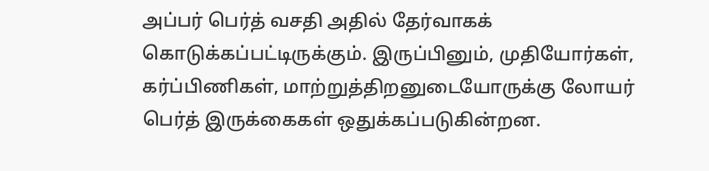அப்பர் பெர்த் வசதி அதில் தேர்வாகக் கொடுக்கப்பட்டிருக்கும். இருப்பினும், முதியோர்கள், கர்ப்பிணிகள், மாற்றுத்திறனுடையோருக்கு லோயர் பெர்த் இருக்கைகள் ஒதுக்கப்படுகின்றன.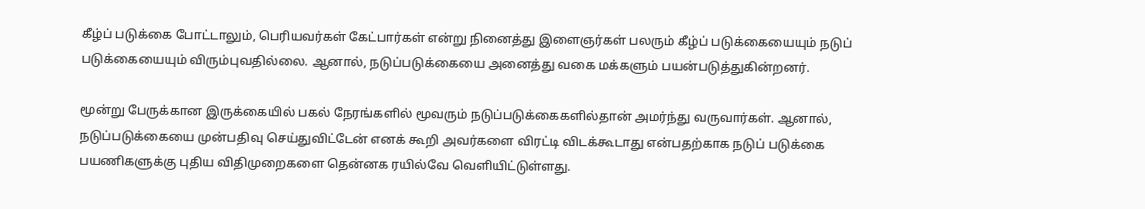கீழ்ப் படுக்கை போட்டாலும், பெரியவர்கள் கேட்பார்கள் என்று நினைத்து இளைஞர்கள் பலரும் கீழ்ப் படுக்கையையும் நடுப் படுக்கையையும் விரும்புவதில்லை. ஆனால், நடுப்படுக்கையை அனைத்து வகை மக்களும் பயன்படுத்துகின்றனர்.

மூன்று பேருக்கான இருக்கையில் பகல் நேரங்களில் மூவரும் நடுப்படுக்கைகளில்தான் அமர்ந்து வருவார்கள். ஆனால், நடுப்படுக்கையை முன்பதிவு செய்துவிட்டேன் எனக் கூறி அவர்களை விரட்டி விடக்கூடாது என்பதற்காக நடுப் படுக்கை பயணிகளுக்கு புதிய விதிமுறைகளை தென்னக ரயில்வே வெளியிட்டுள்ளது.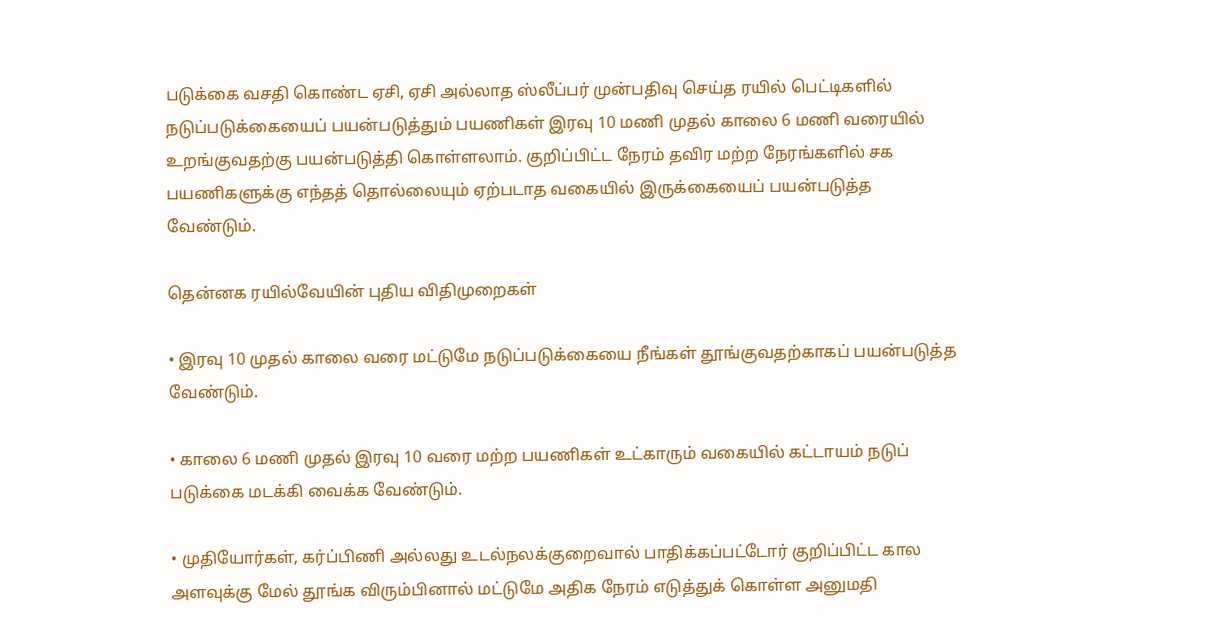படுக்கை வசதி கொண்ட ஏசி, ஏசி அல்லாத ஸ்லீப்பர் முன்பதிவு செய்த ரயில் பெட்டிகளில் நடுப்படுக்கையைப் பயன்படுத்தும் பயணிகள் இரவு 10 மணி முதல் காலை 6 மணி வரையில் உறங்குவதற்கு பயன்படுத்தி கொள்ளலாம். குறிப்பிட்ட நேரம் தவிர மற்ற நேரங்களில் சக பயணிகளுக்கு எந்தத் தொல்லையும் ஏற்படாத வகையில் இருக்கையைப் பயன்படுத்த வேண்டும்.

தென்னக ரயில்வேயின் புதிய விதிமுறைகள்

• இரவு 10 முதல் காலை வரை மட்டுமே நடுப்படுக்கையை நீங்கள் தூங்குவதற்காகப் பயன்படுத்த வேண்டும்.

• காலை 6 மணி முதல் இரவு 10 வரை மற்ற பயணிகள் உட்காரும் வகையில் கட்டாயம் நடுப் படுக்கை மடக்கி வைக்க வேண்டும்.

• முதியோர்கள், கர்ப்பிணி அல்லது உடல்நலக்குறைவால் பாதிக்கப்பட்டோர் குறிப்பிட்ட கால அளவுக்கு மேல் தூங்க விரும்பினால் மட்டுமே அதிக நேரம் எடுத்துக் கொள்ள அனுமதி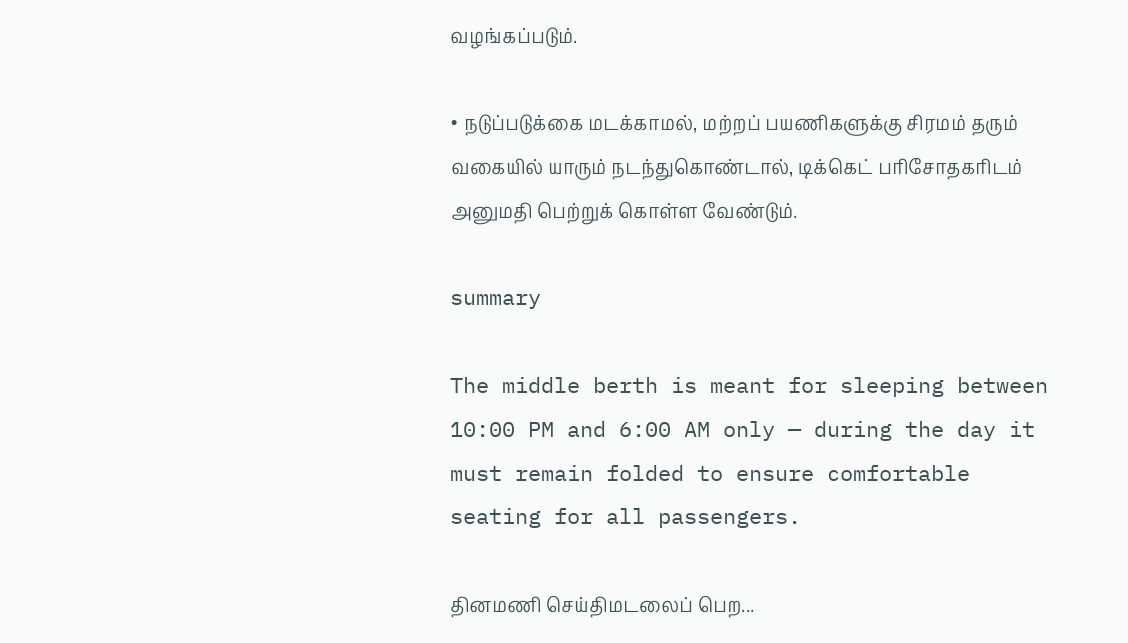வழங்கப்படும்.

• நடுப்படுக்கை மடக்காமல், மற்றப் பயணிகளுக்கு சிரமம் தரும் வகையில் யாரும் நடந்துகொண்டால், டிக்கெட் பரிசோதகரிடம் அனுமதி பெற்றுக் கொள்ள வேண்டும்.

summary

The middle berth is meant for sleeping between 10:00 PM and 6:00 AM only — during the day it must remain folded to ensure comfortable seating for all passengers.

தினமணி செய்திமடலைப் பெற...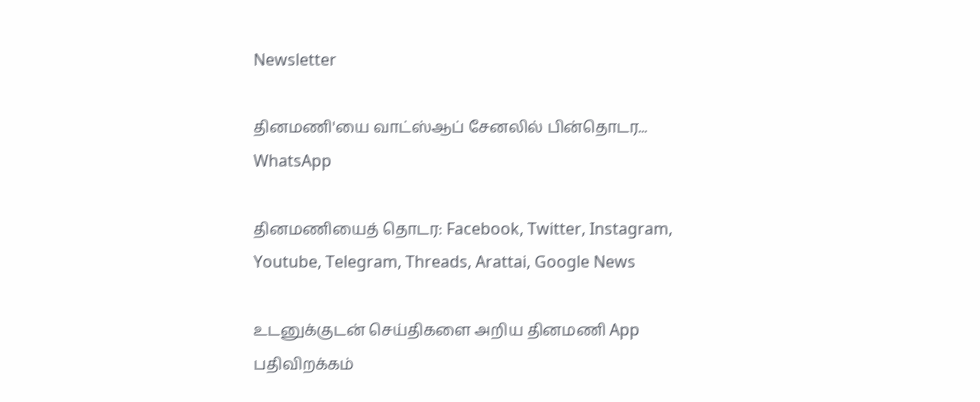Newsletter

தினமணி'யை வாட்ஸ்ஆப் சேனலில் பின்தொடர... WhatsApp

தினமணியைத் தொடர: Facebook, Twitter, Instagram, Youtube, Telegram, Threads, Arattai, Google News

உடனுக்குடன் செய்திகளை அறிய தினமணி App பதிவிறக்கம்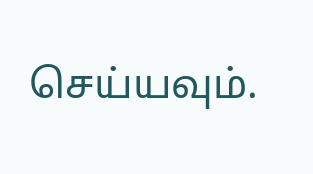செய்யவும்.